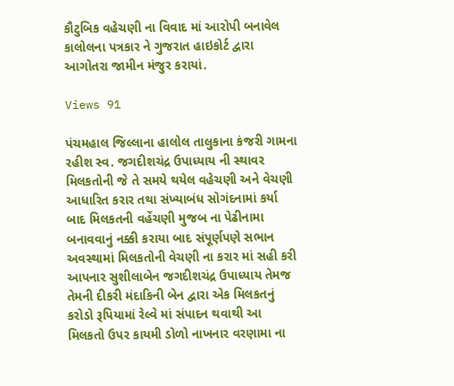કૌટુબિક વહેચણી ના વિવાદ માં આરોપી બનાવેલ કાલોલના પત્રકાર ને ગુજરાત હાઇકોર્ટ દ્વારા આગોતરા જામીન મંજુર કરાયાં.

Views 91

પંચમહાલ જિલ્લાના હાલોલ તાલુકાના કંજરી ગામના રહીશ સ્વ. જગદીશચંદ્ર ઉપાધ્યાય ની સ્થાવર મિલકતોની જે તે સમયે થયેલ વહેચણી અને વેચણી આધારિત કરાર તથા સંખ્યાબંધ સોગંદનામાં કર્યા બાદ મિલકતની વહેંચણી મુજબ ના પેઢીનામા બનાવવાનું નક્કી કરાયા બાદ સંપૂર્ણપણે સભાન અવસ્થામાં મિલકતોની વેચણી ના કરાર માં સહી કરી આપનાર સુશીલાબેન જગદીશચંદ્ર ઉપાધ્યાય તેમજ તેમની દીકરી મંદાકિની બેન દ્વારા એક મિલકતનું કરોડો રૂપિયામાં રેલ્વે માં સંપાદન થવાથી આ મિલકતો ઉપર કાયમી ડોળો નાખનાર વરણામા ના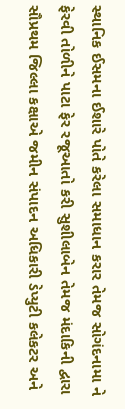સ્થાનિક ઈસમના ઈશારે પોતે કરેલા સમાધાન કરાર તેમજ સોગંદનામા ને ફેરવી તોળીને પાટા ફેર રજૂઆતો કરી સુશીલાબેન તેમજ મંદાકિની દ્વારા સૌપ્રથમ જિલ્લા કક્ષાએ જમીન સંપાદન અધિકારી ડેપ્યુટી કલેકટર અને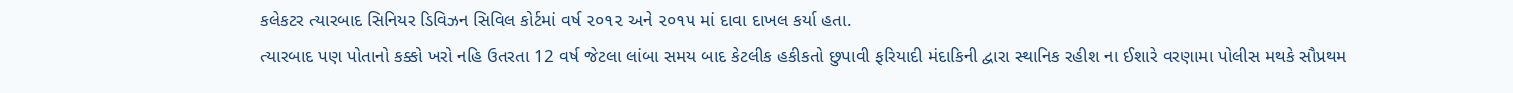કલેકટર ત્યારબાદ સિનિયર ડિવિઝન સિવિલ કોર્ટમાં વર્ષ ૨૦૧૨ અને ૨૦૧૫ માં દાવા દાખલ કર્યા હતા.
ત્યારબાદ પણ પોતાનો કક્કો ખરો નહિ ઉતરતા 12 વર્ષ જેટલા લાંબા સમય બાદ કેટલીક હકીકતો છુપાવી ફરિયાદી મંદાકિની દ્વારા સ્થાનિક રહીશ ના ઈશારે વરણામા પોલીસ મથકે સૌપ્રથમ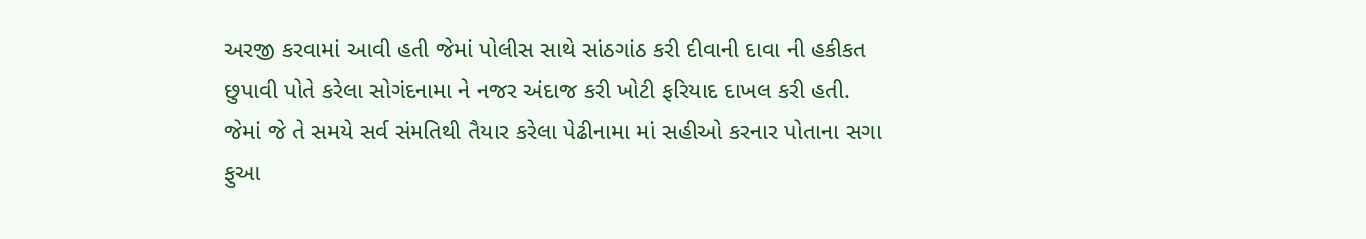અરજી કરવામાં આવી હતી જેમાં પોલીસ સાથે સાંઠગાંઠ કરી દીવાની દાવા ની હકીકત છુપાવી પોતે કરેલા સોગંદનામા ને નજર અંદાજ કરી ખોટી ફરિયાદ દાખલ કરી હતી.
જેમાં જે તે સમયે સર્વ સંમતિથી તૈયાર કરેલા પેઢીનામા માં સહીઓ કરનાર પોતાના સગા ફુઆ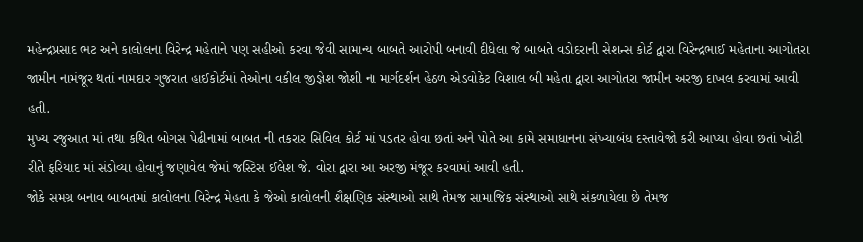મહેન્દ્રપ્રસાદ ભટ અને કાલોલના વિરેન્દ્ર મહેતાને પણ સહીઓ કરવા જેવી સામાન્ય બાબતે આરોપી બનાવી દીધેલા જે બાબતે વડોદરાની સેશન્સ કોર્ટ દ્વારા વિરેન્દ્રભાઈ મહેતાના આગોતરા જામીન નામંજૂર થતાં નામદાર ગુજરાત હાઈકોર્ટમાં તેઓના વકીલ જીજ્ઞેશ જોશી ના માર્ગદર્શન હેઠળ એડવોકેટ વિશાલ બી મહેતા દ્વારા આગોતરા જામીન અરજી દાખલ કરવામાં આવી હતી.
મુખ્ય રજુઆત માં તથા કથિત બોગસ પેઢીનામાં બાબત ની તકરાર સિવિલ કોર્ટ માં પડતર હોવા છતાં અને પોતે આ કામે સમાધાનના સંખ્યાબંધ દસ્તાવેજો કરી આપ્યા હોવા છતાં ખોટી રીતે ફરિયાદ માં સંડોવ્યા હોવાનું જણાવેલ જેમાં જસ્ટિસ ઈલેશ જે. વોરા દ્વારા આ અરજી મંજૂર કરવામાં આવી હતી.
જોકે સમગ્ર બનાવ બાબતમાં કાલોલના વિરેન્દ્ર મેહતા કે જેઓ કાલોલની શૈક્ષણિક સંસ્થાઓ સાથે તેમજ સામાજિક સંસ્થાઓ સાથે સંકળાયેલા છે તેમજ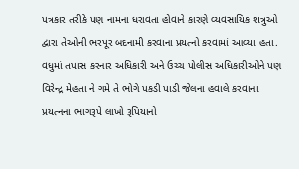પત્રકાર તરીકે પણ નામના ધરાવતા હોવાને કારણે વ્યવસાયિક શત્રુઓ દ્વારા તેઓની ભરપૂર બદનામી કરવાના પ્રયત્નો કરવામાં આવ્યા હતા.
વધુમાં તપાસ કરનાર અધિકારી અને ઉચ્ચ પોલીસ અધિકારીઓને પણ વિરેન્દ્ર મેહતા ને ગમે તે ભોગે પકડી પાડી જેલના હવાલે કરવાના પ્રયત્નના ભાગરૂપે લાખો રૂપિયાનો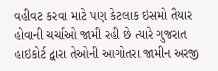વહીવટ કરવા માટે પણ કેટલાક ઇસમો તૈયાર હોવાની ચર્ચાઓ જામી રહી છે ત્યારે ગુજરાત હાઇકોર્ટ દ્વારા તેઓની આગોતરા જામીન અરજી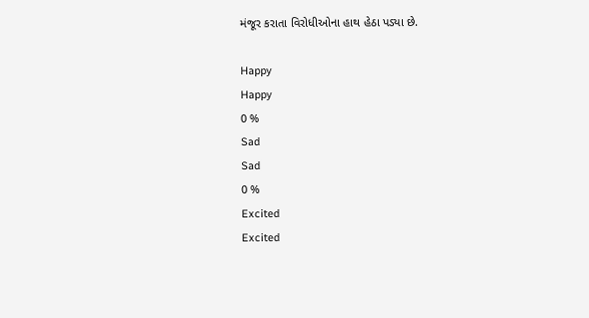મંજૂર કરાતા વિરોધીઓના હાથ હેઠા પડ્યા છે.

Happy
Happy
0 %
Sad
Sad
0 %
Excited
Excited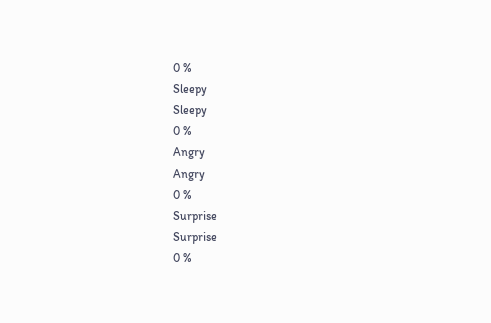0 %
Sleepy
Sleepy
0 %
Angry
Angry
0 %
Surprise
Surprise
0 %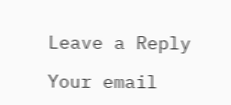Leave a Reply

Your email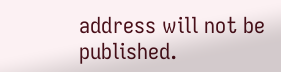address will not be published.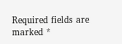Required fields are marked *